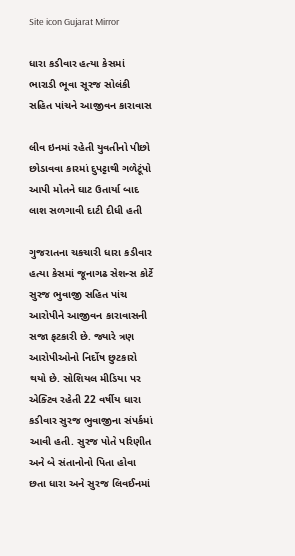Site icon Gujarat Mirror

ધારા કડીવાર હત્યા કેસમાં ભારાડી ભૂવા સૂરજ સોલંકી સહિત પાંચને આજીવન કારાવાસ

લીવ ઇનમાં રહેતી યુવતીનો પીછો છોડાવવા કારમાં દુપટ્ટાથી ગળેટૂંપો આપી મોતને ઘાટ ઉતાર્યા બાદ લાશ સળગાવી દાટી દીધી હતી

ગુજરાતના ચકચારી ધારા કડીવાર હત્યા કેસમાં જૂનાગઢ સેશન્સ કોર્ટે સુરજ ભુવાજી સહિત પાંચ આરોપીને આજીવન કારાવાસની સજા ફટકારી છે. જ્યારે ત્રણ આરોપીઓનો નિર્દોષ છુટકારો થયો છે. સોશિયલ મીડિયા પર એક્ટિવ રહેતી 22 વર્ષીય ધારા કડીવાર સુરજ ભુવાજીના સંપર્કમાં આવી હતી. સુરજ પોતે પરિણીત અને બે સંતાનોનો પિતા હોવા છતા ધારા અને સુરજ લિવઈનમાં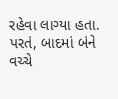રહેવા લાગ્યા હતા. પરતં, બાદમાં બંને વચ્ચે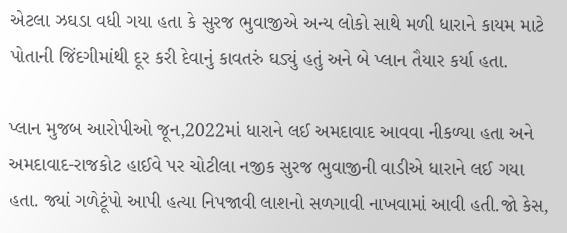એટલા ઝઘડા વધી ગયા હતા કે સુરજ ભુવાજીએ અન્ય લોકો સાથે મળી ધારાને કાયમ માટે પોતાની જિંદગીમાંથી દૂર કરી દેવાનું કાવતરું ઘડ્યું હતું અને બે પ્લાન તૈયાર કર્યા હતા.

પ્લાન મુજબ આરોપીઓ જૂન,2022માં ધારાને લઈ અમદાવાદ આવવા નીકળ્યા હતા અને અમદાવાદ-રાજકોટ હાઈવે પર ચોટીલા નજીક સુરજ ભુવાજીની વાડીએ ધારાને લઈ ગયા હતા. જ્યાં ગળેટૂંપો આપી હત્યા નિપજાવી લાશનો સળગાવી નાખવામાં આવી હતી.જો કેસ,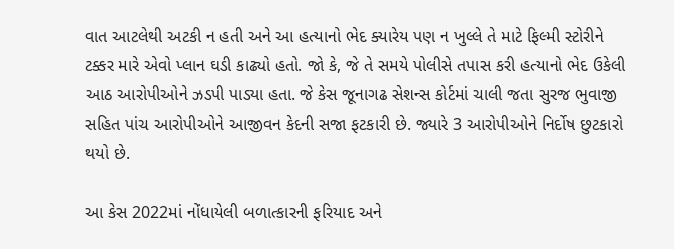વાત આટલેથી અટકી ન હતી અને આ હત્યાનો ભેદ ક્યારેય પણ ન ખુલ્લે તે માટે ફિલ્મી સ્ટોરીને ટક્કર મારે એવો પ્લાન ઘડી કાઢ્યો હતો. જો કે, જે તે સમયે પોલીસે તપાસ કરી હત્યાનો ભેદ ઉકેલી આઠ આરોપીઓને ઝડપી પાડ્યા હતા. જે કેસ જૂનાગઢ સેશન્સ કોર્ટમાં ચાલી જતા સુરજ ભુવાજી સહિત પાંચ આરોપીઓને આજીવન કેદની સજા ફટકારી છે. જ્યારે 3 આરોપીઓને નિર્દોષ છુટકારો થયો છે.

આ કેસ 2022માં નોંધાયેલી બળાત્કારની ફરિયાદ અને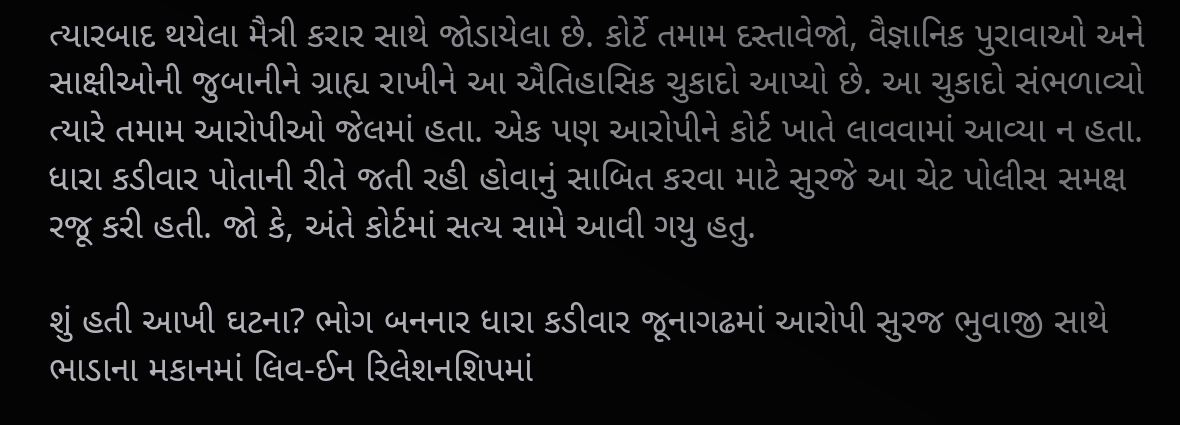ત્યારબાદ થયેલા મૈત્રી કરાર સાથે જોડાયેલા છે. કોર્ટે તમામ દસ્તાવેજો, વૈજ્ઞાનિક પુરાવાઓ અને સાક્ષીઓની જુબાનીને ગ્રાહ્ય રાખીને આ ઐતિહાસિક ચુકાદો આપ્યો છે. આ ચુકાદો સંભળાવ્યો ત્યારે તમામ આરોપીઓ જેલમાં હતા. એક પણ આરોપીને કોર્ટ ખાતે લાવવામાં આવ્યા ન હતા. ધારા કડીવાર પોતાની રીતે જતી રહી હોવાનું સાબિત કરવા માટે સુરજે આ ચેટ પોલીસ સમક્ષ રજૂ કરી હતી. જો કે, અંતે કોર્ટમાં સત્ય સામે આવી ગયુ હતુ.

શું હતી આખી ઘટના? ભોગ બનનાર ધારા કડીવાર જૂનાગઢમાં આરોપી સુરજ ભુવાજી સાથે ભાડાના મકાનમાં લિવ-ઈન રિલેશનશિપમાં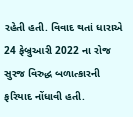રહેતી હતી. વિવાદ થતાં ધારાએ 24 ફેબ્રુઆરી 2022 ના રોજ સુરજ વિરુદ્ધ બળાત્કારની ફરિયાદ નોંધાવી હતી.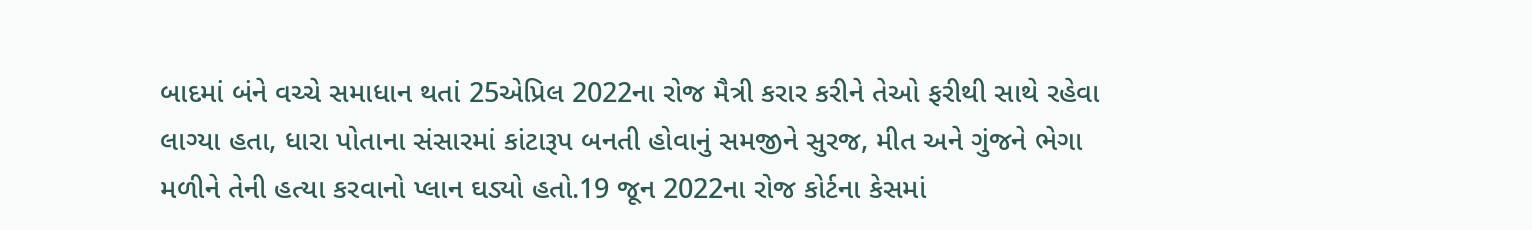બાદમાં બંને વચ્ચે સમાધાન થતાં 25એપ્રિલ 2022ના રોજ મૈત્રી કરાર કરીને તેઓ ફરીથી સાથે રહેવા લાગ્યા હતા, ધારા પોતાના સંસારમાં કાંટારૂપ બનતી હોવાનું સમજીને સુરજ, મીત અને ગુંજને ભેગા મળીને તેની હત્યા કરવાનો પ્લાન ઘડ્યો હતો.19 જૂન 2022ના રોજ કોર્ટના કેસમાં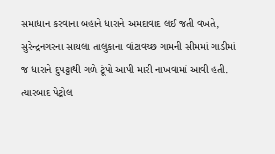સમાધાન કરવાના બહાને ધારાને અમદાવાદ લઈ જતી વખતે, સુરેન્દ્રનગરના સાયલા તાલુકાના વાંટાવચ્છ ગામની સીમમાં ગાડીમાં જ ધારાને દુપટ્ટાથી ગળે ટૂંપો આપી મારી નાખવામાં આવી હતી. ત્યારબાદ પેટ્રોલ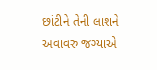છાંટીને તેની લાશને અવાવરુ જગ્યાએ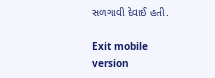સળગાવી દેવાઈ હતી.

Exit mobile version